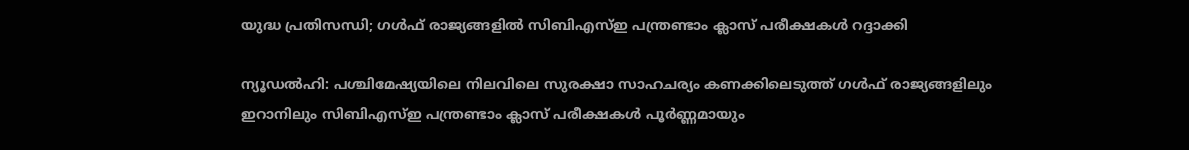യുദ്ധ പ്രതിസന്ധി; ഗൾഫ് രാജ്യങ്ങളിൽ സിബിഎസ്ഇ പന്ത്രണ്ടാം ക്ലാസ് പരീക്ഷകൾ റദ്ദാക്കി

ന്യൂഡൽഹി: പശ്ചിമേഷ്യയിലെ നിലവിലെ സുരക്ഷാ സാഹചര്യം കണക്കിലെടുത്ത് ഗൾഫ് രാജ്യങ്ങളിലും ഇറാനിലും സിബിഎസ്ഇ പന്ത്രണ്ടാം ക്ലാസ് പരീക്ഷകൾ പൂർണ്ണമായും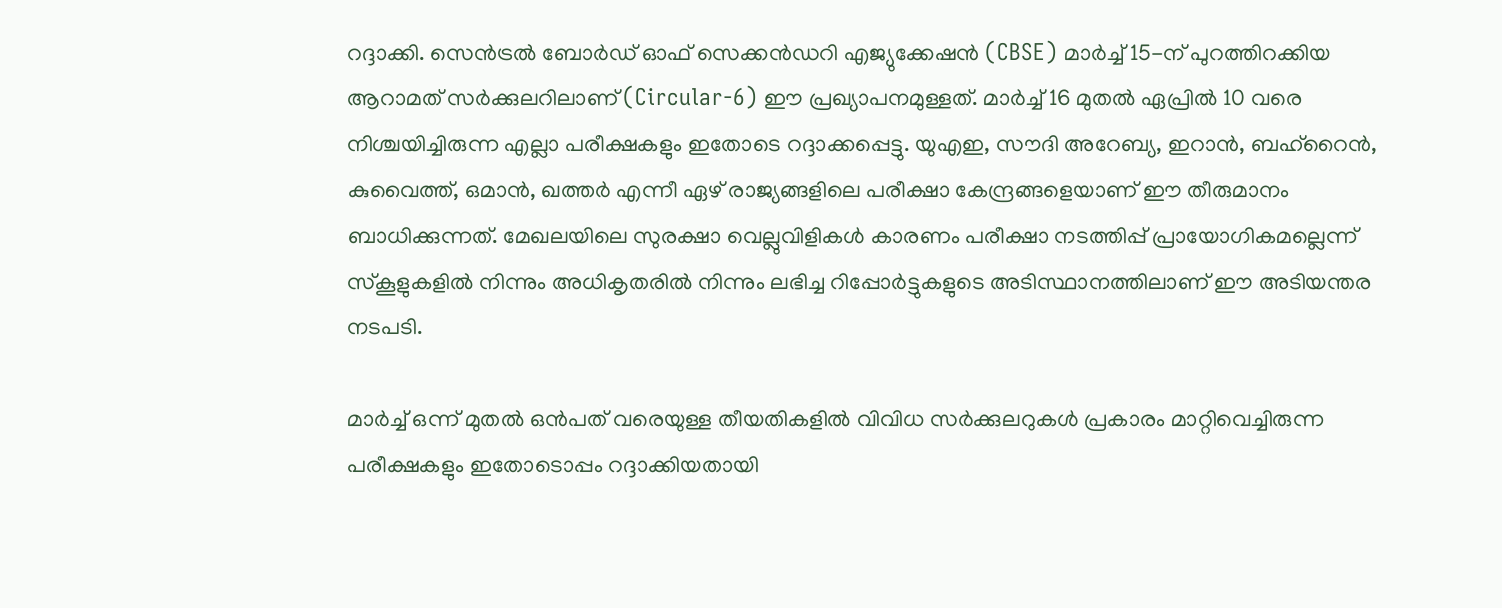റദ്ദാക്കി. സെൻട്രൽ ബോർഡ് ഓഫ് സെക്കൻഡറി എജ്യുക്കേഷൻ (CBSE) മാർച്ച് 15-ന് പുറത്തിറക്കിയ ആറാമത് സർക്കുലറിലാണ് (Circular-6) ഈ പ്രഖ്യാപനമുള്ളത്. മാർച്ച് 16 മുതൽ ഏപ്രിൽ 10 വരെ നിശ്ചയിച്ചിരുന്ന എല്ലാ പരീക്ഷകളും ഇതോടെ റദ്ദാക്കപ്പെട്ടു. യുഎഇ, സൗദി അറേബ്യ, ഇറാൻ, ബഹ്‌റൈൻ, കുവൈത്ത്, ഒമാൻ, ഖത്തർ എന്നീ ഏഴ് രാജ്യങ്ങളിലെ പരീക്ഷാ കേന്ദ്രങ്ങളെയാണ് ഈ തീരുമാനം ബാധിക്കുന്നത്. മേഖലയിലെ സുരക്ഷാ വെല്ലുവിളികൾ കാരണം പരീക്ഷാ നടത്തിപ്പ് പ്രായോഗികമല്ലെന്ന് സ്കൂളുകളിൽ നിന്നും അധികൃതരിൽ നിന്നും ലഭിച്ച റിപ്പോർട്ടുകളുടെ അടിസ്ഥാനത്തിലാണ് ഈ അടിയന്തര നടപടി.

മാർച്ച് ഒന്ന് മുതൽ ഒൻപത് വരെയുള്ള തീയതികളിൽ വിവിധ സർക്കുലറുകൾ പ്രകാരം മാറ്റിവെച്ചിരുന്ന പരീക്ഷകളും ഇതോടൊപ്പം റദ്ദാക്കിയതായി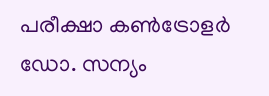പരീക്ഷാ കൺട്രോളർ ഡോ. സന്യം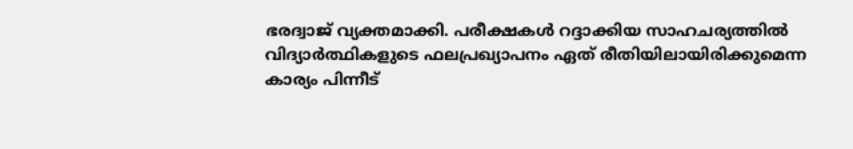ഭരദ്വാജ് വ്യക്തമാക്കി. പരീക്ഷകൾ റദ്ദാക്കിയ സാഹചര്യത്തിൽ വിദ്യാർത്ഥികളുടെ ഫലപ്രഖ്യാപനം ഏത് രീതിയിലായിരിക്കുമെന്ന കാര്യം പിന്നീട്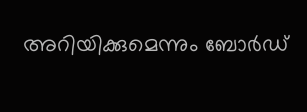അറിയിക്കുമെന്നും ബോർഡ്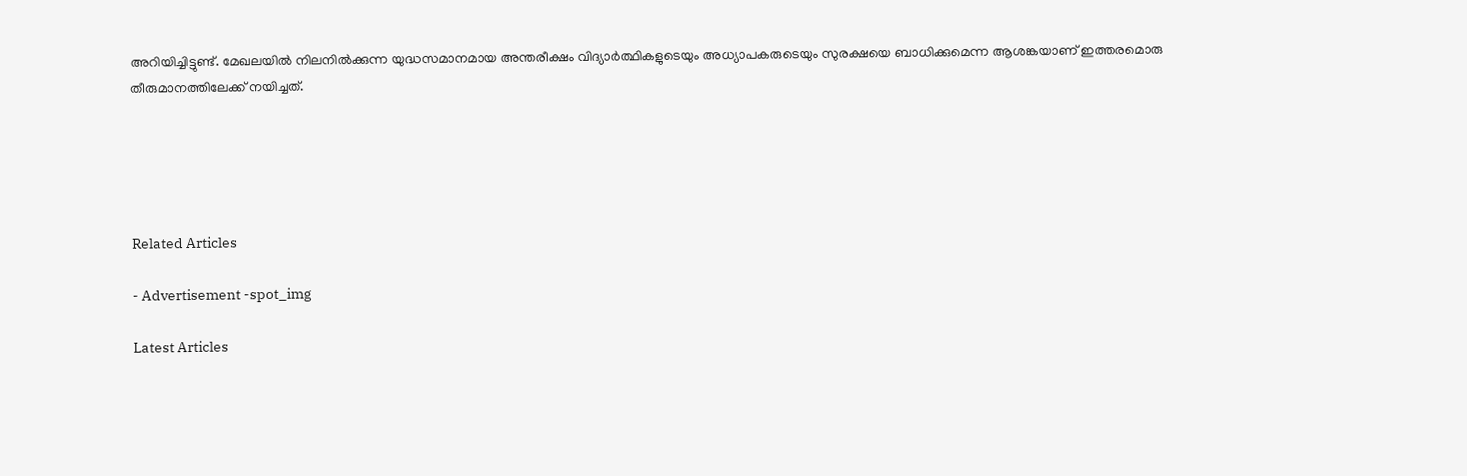അറിയിച്ചിട്ടുണ്ട്. മേഖലയിൽ നിലനിൽക്കുന്ന യുദ്ധസമാനമായ അന്തരീക്ഷം വിദ്യാർത്ഥികളുടെയും അധ്യാപകരുടെയും സുരക്ഷയെ ബാധിക്കുമെന്ന ആശങ്കയാണ് ഇത്തരമൊരു തീരുമാനത്തിലേക്ക് നയിച്ചത്.





Related Articles

- Advertisement -spot_img

Latest Articles